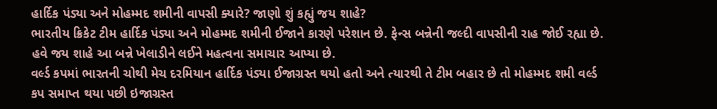હાર્દિક પંડ્યા અને મોહમ્મદ શમીની વાપસી ક્યારે? જાણો શું કહ્યું જય શાહે?
ભારતીય ક્રિકેટ ટીમ હાર્દિક પંડ્યા અને મોહમ્મદ શમીની ઈજાને કારણે પરેશાન છે. ફેન્સ બન્નેની જલ્દી વાપસીની રાહ જોઈ રહ્યા છે. હવે જય શાહે આ બન્ને ખેલાડીને લઈને મહત્વના સમાચાર આપ્યા છે.
વર્લ્ડ કપમાં ભારતની ચોથી મેચ દરમિયાન હાર્દિક પંડ્યા ઈજાગ્રસ્ત થયો હતો અને ત્યારથી તે ટીમ બહાર છે તો મોહમ્મદ શમી વર્લ્ડ કપ સમાપ્ત થયા પછી ઇજાગ્રસ્ત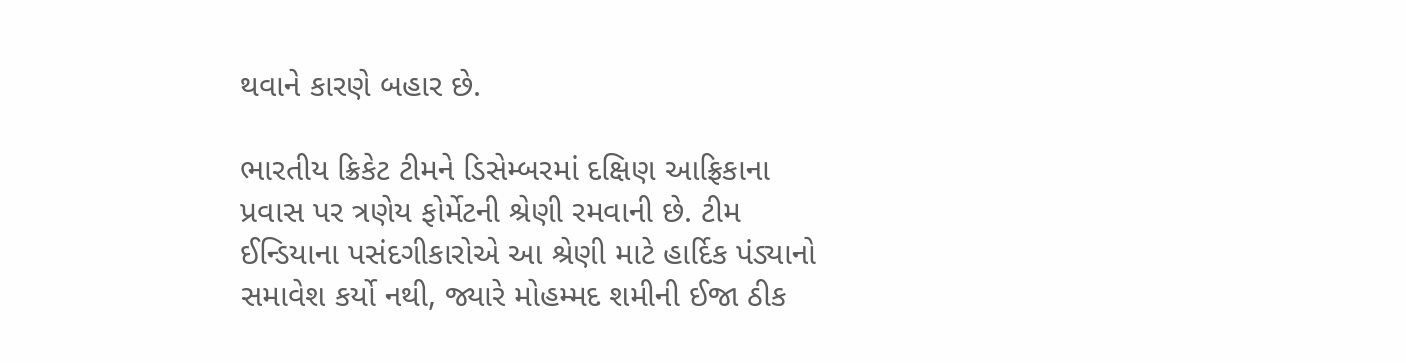થવાને કારણે બહાર છે.

ભારતીય ક્રિકેટ ટીમને ડિસેમ્બરમાં દક્ષિણ આફ્રિકાના પ્રવાસ પર ત્રણેય ફોર્મેટની શ્રેણી રમવાની છે. ટીમ ઈન્ડિયાના પસંદગીકારોએ આ શ્રેણી માટે હાર્દિક પંડ્યાનો સમાવેશ કર્યો નથી, જ્યારે મોહમ્મદ શમીની ઈજા ઠીક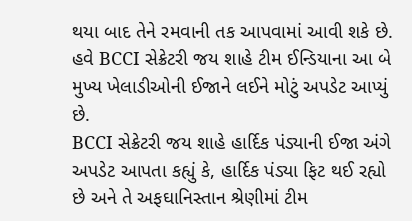થયા બાદ તેને રમવાની તક આપવામાં આવી શકે છે.
હવે BCCI સેક્રેટરી જય શાહે ટીમ ઈન્ડિયાના આ બે મુખ્ય ખેલાડીઓની ઈજાને લઈને મોટું અપડેટ આપ્યું છે.
BCCI સેક્રેટરી જય શાહે હાર્દિક પંડ્યાની ઈજા અંગે અપડેટ આપતા કહ્યું કે, હાર્દિક પંડ્યા ફિટ થઈ રહ્યો છે અને તે અફઘાનિસ્તાન શ્રેણીમાં ટીમ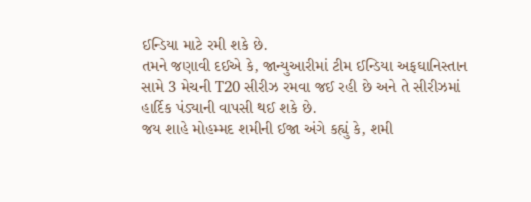ઈન્ડિયા માટે રમી શકે છે.
તમને જણાવી દઈએ કે, જાન્યુઆરીમાં ટીમ ઈન્ડિયા અફઘાનિસ્તાન સામે 3 મેચની T20 સીરીઝ રમવા જઈ રહી છે અને તે સીરીઝમાં હાર્દિક પંડ્યાની વાપસી થઈ શકે છે.
જય શાહે મોહમ્મદ શમીની ઈજા અંગે કહ્યું કે, શમી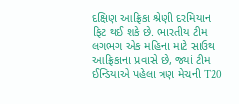દક્ષિણ આફ્રિકા શ્રેણી દરમિયાન ફિટ થઈ શકે છે. ભારતીય ટીમ લગભગ એક મહિના માટે સાઉથ આફ્રિકાના પ્રવાસે છે, જ્યાં ટીમ ઈન્ડિયાએ પહેલા ત્રણ મેચની T20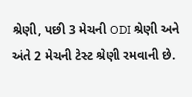શ્રેણી, પછી 3 મેચની ODI શ્રેણી અને અંતે 2 મેચની ટેસ્ટ શ્રેણી રમવાની છે.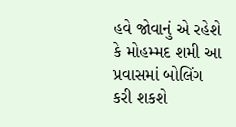હવે જોવાનું એ રહેશે કે મોહમ્મદ શમી આ પ્રવાસમાં બોલિંગ કરી શકશે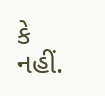કે નહીં.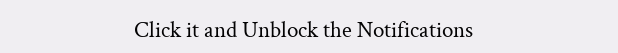Click it and Unblock the Notifications